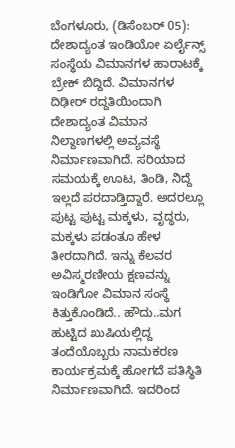ಬೆಂಗಳೂರು, (ಡಿಸೆಂಬರ್ 05): ದೇಶಾದ್ಯಂತ ಇಂಡಿಯೋ ಏರ್ಲೈನ್ಸ್ ಸಂಸ್ಥೆಯ ವಿಮಾನಗಳ ಹಾರಾಟಕ್ಕೆ ಬ್ರೇಕ್ ಬಿದ್ದಿದೆ. ವಿಮಾನಗಳ ದಿಢೀರ್ ರದ್ದತಿಯಿಂದಾಗಿ ದೇಶಾದ್ಯಂತ ವಿಮಾನ ನಿಲ್ದಾಣಗಳಲ್ಲಿ ಅವ್ಯವಸ್ಥೆ ನಿರ್ಮಾಣವಾಗಿದೆ. ಸರಿಯಾದ ಸಮಯಕ್ಕೆ ಊಟ, ತಿಂಡಿ, ನಿದ್ದೆ ಇಲ್ಲದೆ ಪರದಾಡ್ತಿದ್ದಾರೆ. ಅದರಲ್ಲೂ ಪುಟ್ಟ ಪುಟ್ಟ ಮಕ್ಕಳು, ವೃದ್ಧರು, ಮಕ್ಕಳು ಪಡಂತೂ ಹೇಳ ತೀರದಾಗಿದೆ. ಇನ್ನು ಕೆಲವರ ಅವಿಸ್ಮರಣೀಯ ಕ್ಷಣವನ್ನು ಇಂಡಿಗೋ ವಿಮಾನ ಸಂಸ್ಥೆ ಕಿತ್ತುಕೊಂಡಿದೆ.. ಹೌದು..ಮಗ ಹುಟ್ಟಿದ ಖುಷಿಯಲ್ಲಿದ್ದ ತಂದೆಯೊಬ್ಬರು ನಾಮಕರಣ ಕಾರ್ಯಕ್ರಮಕ್ಕೆ ಹೋಗದೆ ಪತಿಸ್ಥಿತಿ ನಿರ್ಮಾಣವಾಗಿದೆ. ಇದರಿಂದ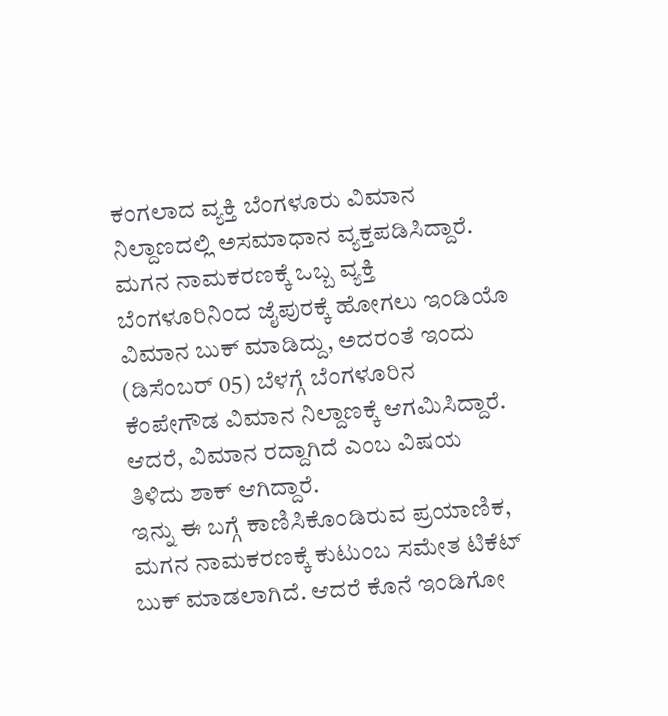ಕಂಗಲಾದ ವ್ಯಕ್ತಿ ಬೆಂಗಳೂರು ವಿಮಾನ ನಿಲ್ದಾಣದಲ್ಲಿ ಅಸಮಾಧಾನ ವ್ಯಕ್ತಪಡಿಸಿದ್ದಾರೆ.
ಮಗನ ನಾಮಕರಣಕ್ಕೆ ಒಬ್ಬ ವ್ಯಕ್ತಿ ಬೆಂಗಳೂರಿನಿಂದ ಜೈಪುರಕ್ಕೆ ಹೋಗಲು ಇಂಡಿಯೊ ವಿಮಾನ ಬುಕ್ ಮಾಡಿದ್ದು, ಅದರಂತೆ ಇಂದು (ಡಿಸೆಂಬರ್ 05) ಬೆಳಗ್ಗೆ ಬೆಂಗಳೂರಿನ ಕೆಂಪೇಗೌಡ ವಿಮಾನ ನಿಲ್ದಾಣಕ್ಕೆ ಆಗಮಿಸಿದ್ದಾರೆ. ಆದರೆ, ವಿಮಾನ ರದ್ದಾಗಿದೆ ಎಂಬ ವಿಷಯ ತಿಳಿದು ಶಾಕ್ ಆಗಿದ್ದಾರೆ.
ಇನ್ನು ಈ ಬಗ್ಗೆ ಕಾಣಿಸಿಕೊಂಡಿರುವ ಪ್ರಯಾಣಿಕ, ಮಗನ ನಾಮಕರಣಕ್ಕೆ ಕುಟುಂಬ ಸಮೇತ ಟಿಕೆಟ್ ಬುಕ್ ಮಾಡಲಾಗಿದೆ. ಆದರೆ ಕೊನೆ ಇಂಡಿಗೋ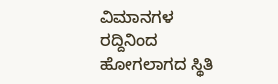ವಿಮಾನಗಳ ರದ್ದಿನಿಂದ ಹೋಗಲಾಗದ ಸ್ಥಿತಿ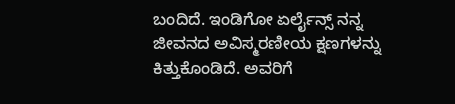ಬಂದಿದೆ. ಇಂಡಿಗೋ ಏರ್ಲೈನ್ಸ್ ನನ್ನ ಜೀವನದ ಅವಿಸ್ಮರಣೀಯ ಕ್ಷಣಗಳನ್ನು ಕಿತ್ತುಕೊಂಡಿದೆ. ಅವರಿಗೆ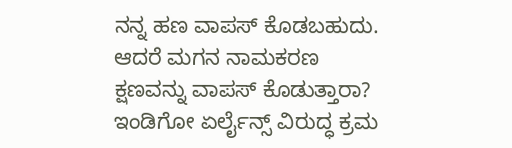ನನ್ನ ಹಣ ವಾಪಸ್ ಕೊಡಬಹುದು. ಆದರೆ ಮಗನ ನಾಮಕರಣ ಕ್ಷಣವನ್ನು ವಾಪಸ್ ಕೊಡುತ್ತಾರಾ? ಇಂಡಿಗೋ ಏರ್ಲೈನ್ಸ್ ವಿರುದ್ಧ ಕ್ರಮ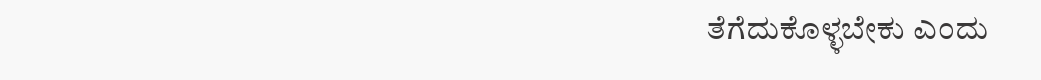ತೆಗೆದುಕೊಳ್ಳಬೇಕು ಎಂದು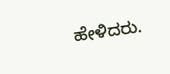ಹೇಳಿದರು.